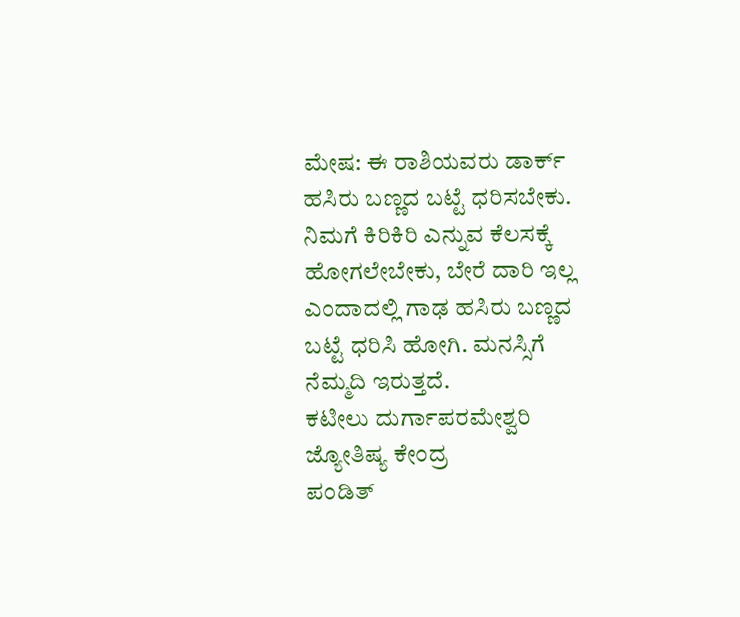ಮೇಷ: ಈ ರಾಶಿಯವರು ಡಾರ್ಕ್ ಹಸಿರು ಬಣ್ಣದ ಬಟ್ಟೆ ಧರಿಸಬೇಕು. ನಿಮಗೆ ಕಿರಿಕಿರಿ ಎನ್ನುವ ಕೆಲಸಕ್ಕೆ ಹೋಗಲೇಬೇಕು, ಬೇರೆ ದಾರಿ ಇಲ್ಲ ಎಂದಾದಲ್ಲಿ ಗಾಢ ಹಸಿರು ಬಣ್ಣದ ಬಟ್ಟೆ ಧರಿಸಿ ಹೋಗಿ. ಮನಸ್ಸಿಗೆ ನೆಮ್ಮದಿ ಇರುತ್ತದೆ.
ಕಟೀಲು ದುರ್ಗಾಪರಮೇಶ್ವರಿ ಜ್ಯೋತಿಷ್ಯ ಕೇಂದ್ರ
ಪಂಡಿತ್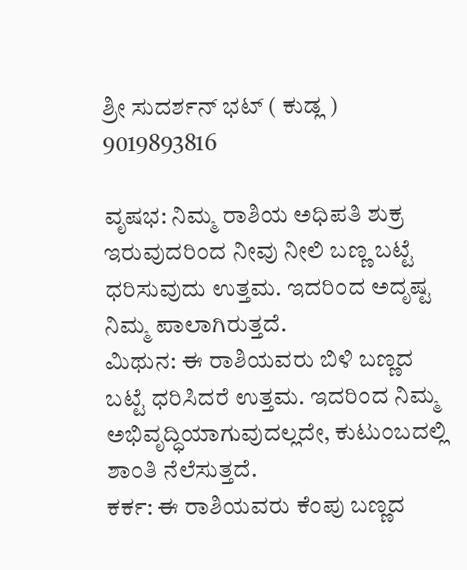ಶ್ರೀ ಸುದರ್ಶನ್ ಭಟ್ ( ಕುಡ್ಲ )
9019893816

ವೃಷಭ: ನಿಮ್ಮ ರಾಶಿಯ ಅಧಿಪತಿ ಶುಕ್ರ ಇರುವುದರಿಂದ ನೀವು ನೀಲಿ ಬಣ್ಣ ಬಟ್ಟೆ ಧರಿಸುವುದು ಉತ್ತಮ. ಇದರಿಂದ ಅದೃಷ್ಟ ನಿಮ್ಮ ಪಾಲಾಗಿರುತ್ತದೆ.
ಮಿಥುನ: ಈ ರಾಶಿಯವರು ಬಿಳಿ ಬಣ್ಣದ ಬಟ್ಟೆ ಧರಿಸಿದರೆ ಉತ್ತಮ. ಇದರಿಂದ ನಿಮ್ಮ ಅಭಿವೃದ್ಧಿಯಾಗುವುದಲ್ಲದೇ, ಕುಟುಂಬದಲ್ಲಿ ಶಾಂತಿ ನೆಲೆಸುತ್ತದೆ.
ಕರ್ಕ: ಈ ರಾಶಿಯವರು ಕೆಂಪು ಬಣ್ಣದ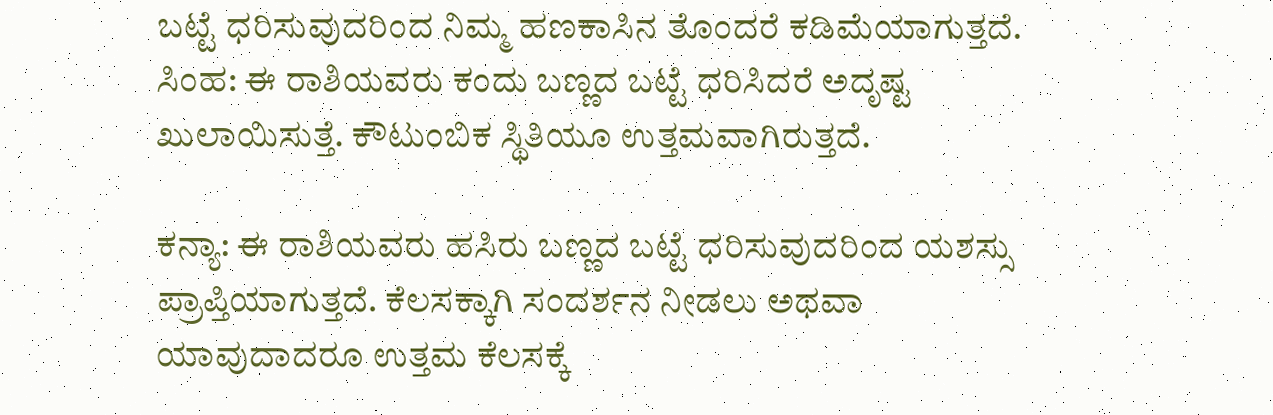ಬಟ್ಟೆ ಧರಿಸುವುದರಿಂದ ನಿಮ್ಮ ಹಣಕಾಸಿನ ತೊಂದರೆ ಕಡಿಮೆಯಾಗುತ್ತದೆ.
ಸಿಂಹ: ಈ ರಾಶಿಯವರು ಕಂದು ಬಣ್ಣದ ಬಟ್ಟೆ ಧರಿಸಿದರೆ ಅದೃಷ್ಟ ಖುಲಾಯಿಸುತ್ತೆ. ಕೌಟುಂಬಿಕ ಸ್ಥಿತಿಯೂ ಉತ್ತಮವಾಗಿರುತ್ತದೆ.

ಕನ್ಯಾ: ಈ ರಾಶಿಯವರು ಹಸಿರು ಬಣ್ಣದ ಬಟ್ಟೆ ಧರಿಸುವುದರಿಂದ ಯಶಸ್ಸು ಪ್ರಾಪ್ತಿಯಾಗುತ್ತದೆ. ಕೆಲಸಕ್ಕಾಗಿ ಸಂದರ್ಶನ ನೀಡಲು ಅಥವಾ ಯಾವುದಾದರೂ ಉತ್ತಮ ಕೆಲಸಕ್ಕೆ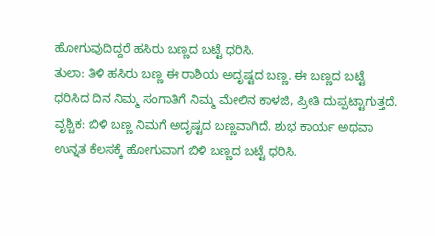ಹೋಗುವುದಿದ್ದರೆ ಹಸಿರು ಬಣ್ಣದ ಬಟ್ಟೆ ಧರಿಸಿ.
ತುಲಾ: ತಿಳಿ ಹಸಿರು ಬಣ್ಣ ಈ ರಾಶಿಯ ಅದೃಷ್ಟದ ಬಣ್ಣ. ಈ ಬಣ್ಣದ ಬಟ್ಟೆ ಧರಿಸಿದ ದಿನ ನಿಮ್ಮ ಸಂಗಾತಿಗೆ ನಿಮ್ಮ ಮೇಲಿನ ಕಾಳಜಿ, ಪ್ರೀತಿ ದುಪ್ಪಟ್ಟಾಗುತ್ತದೆ.
ವೃಶ್ಚಿಕ: ಬಿಳಿ ಬಣ್ಣ ನಿಮಗೆ ಅದೃಷ್ಟದ ಬಣ್ಣವಾಗಿದೆ. ಶುಭ ಕಾರ್ಯ ಅಥವಾ ಉನ್ನತ ಕೆಲಸಕ್ಕೆ ಹೋಗುವಾಗ ಬಿಳಿ ಬಣ್ಣದ ಬಟ್ಟೆ ಧರಿಸಿ.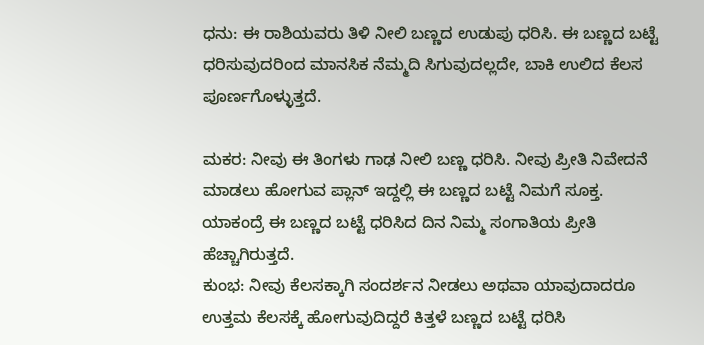ಧನು: ಈ ರಾಶಿಯವರು ತಿಳಿ ನೀಲಿ ಬಣ್ಣದ ಉಡುಪು ಧರಿಸಿ. ಈ ಬಣ್ಣದ ಬಟ್ಟೆ ಧರಿಸುವುದರಿಂದ ಮಾನಸಿಕ ನೆಮ್ಮದಿ ಸಿಗುವುದಲ್ಲದೇ, ಬಾಕಿ ಉಲಿದ ಕೆಲಸ ಪೂರ್ಣಗೊಳ್ಳುತ್ತದೆ.

ಮಕರ: ನೀವು ಈ ತಿಂಗಳು ಗಾಢ ನೀಲಿ ಬಣ್ಣ ಧರಿಸಿ. ನೀವು ಪ್ರೀತಿ ನಿವೇದನೆ ಮಾಡಲು ಹೋಗುವ ಪ್ಲಾನ್ ಇದ್ದಲ್ಲಿ ಈ ಬಣ್ಣದ ಬಟ್ಟೆ ನಿಮಗೆ ಸೂಕ್ತ. ಯಾಕಂದ್ರೆ ಈ ಬಣ್ಣದ ಬಟ್ಟೆ ಧರಿಸಿದ ದಿನ ನಿಮ್ಮ ಸಂಗಾತಿಯ ಪ್ರೀತಿ ಹೆಚ್ಚಾಗಿರುತ್ತದೆ.
ಕುಂಭ: ನೀವು ಕೆಲಸಕ್ಕಾಗಿ ಸಂದರ್ಶನ ನೀಡಲು ಅಥವಾ ಯಾವುದಾದರೂ ಉತ್ತಮ ಕೆಲಸಕ್ಕೆ ಹೋಗುವುದಿದ್ದರೆ ಕಿತ್ತಳೆ ಬಣ್ಣದ ಬಟ್ಟೆ ಧರಿಸಿ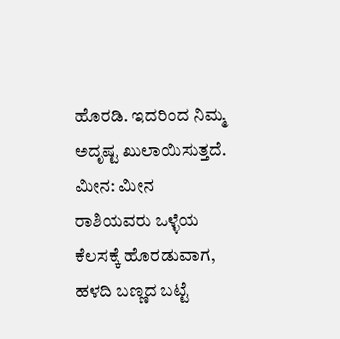ಹೊರಡಿ. ಇದರಿಂದ ನಿಮ್ಮ ಅದೃಷ್ಟ ಖುಲಾಯಿಸುತ್ತದೆ.
ಮೀನ: ಮೀನ ರಾಶಿಯವರು ಒಳ್ಳೆಯ ಕೆಲಸಕ್ಕೆ ಹೊರಡುವಾಗ, ಹಳದಿ ಬಣ್ಣದ ಬಟ್ಟೆ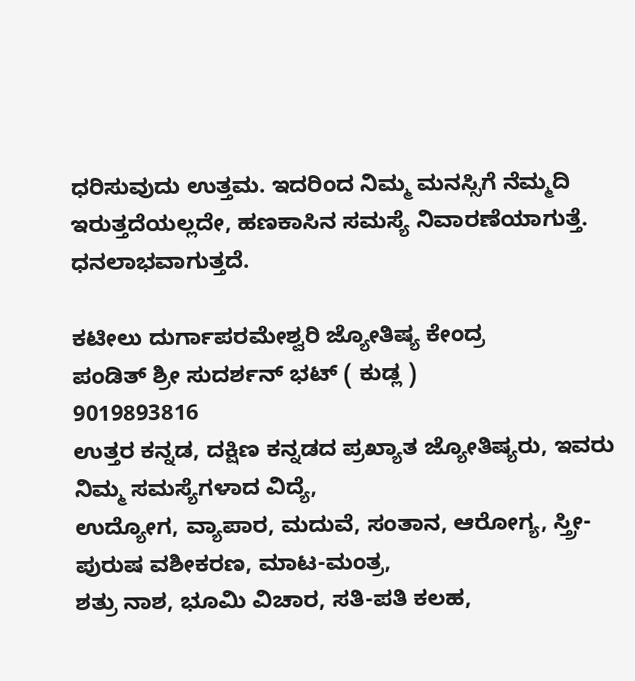ಧರಿಸುವುದು ಉತ್ತಮ. ಇದರಿಂದ ನಿಮ್ಮ ಮನಸ್ಸಿಗೆ ನೆಮ್ಮದಿ ಇರುತ್ತದೆಯಲ್ಲದೇ, ಹಣಕಾಸಿನ ಸಮಸ್ಯೆ ನಿವಾರಣೆಯಾಗುತ್ತೆ. ಧನಲಾಭವಾಗುತ್ತದೆ.

ಕಟೀಲು ದುರ್ಗಾಪರಮೇಶ್ವರಿ ಜ್ಯೋತಿಷ್ಯ ಕೇಂದ್ರ
ಪಂಡಿತ್ ಶ್ರೀ ಸುದರ್ಶನ್ ಭಟ್ ( ಕುಡ್ಲ )
9019893816
ಉತ್ತರ ಕನ್ನಡ, ದಕ್ಷಿಣ ಕನ್ನಡದ ಪ್ರಖ್ಯಾತ ಜ್ಯೋತಿಷ್ಯರು, ಇವರು ನಿಮ್ಮ ಸಮಸ್ಯೆಗಳಾದ ವಿದ್ಯೆ,
ಉದ್ಯೋಗ, ವ್ಯಾಪಾರ, ಮದುವೆ, ಸಂತಾನ, ಆರೋಗ್ಯ, ಸ್ತ್ರೀ-ಪುರುಷ ವಶೀಕರಣ, ಮಾಟ-ಮಂತ್ರ,
ಶತ್ರು ನಾಶ, ಭೂಮಿ ವಿಚಾರ, ಸತಿ-ಪತಿ ಕಲಹ,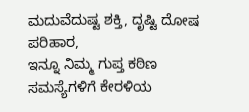ಮದುವೆದುಷ್ಟ ಶಕ್ತಿ, ದೃಷ್ಟಿ ದೋಷ ಪರಿಹಾರ,
ಇನ್ನೂ ನಿಮ್ಮ ಗುಪ್ತ ಕಠಿಣ ಸಮಸ್ಯೆಗಳಿಗೆ ಕೇರಳಿಯ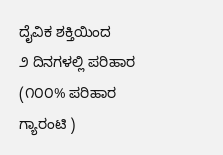ದೈವಿಕ ಶಕ್ತಿಯಿಂದ
೨ ದಿನಗಳಲ್ಲಿ ಪರಿಹಾರ (೧೦೦% ಪರಿಹಾರ ಗ್ಯಾರಂಟಿ )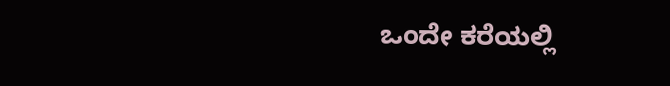ಒಂದೇ ಕರೆಯಲ್ಲಿ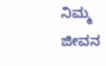ನಿಮ್ಮ ಜೀವನ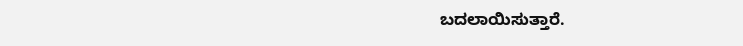ಬದಲಾಯಿಸುತ್ತಾರೆ.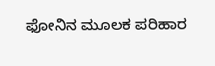ಫೋನಿನ ಮೂಲಕ ಪರಿಹಾರ